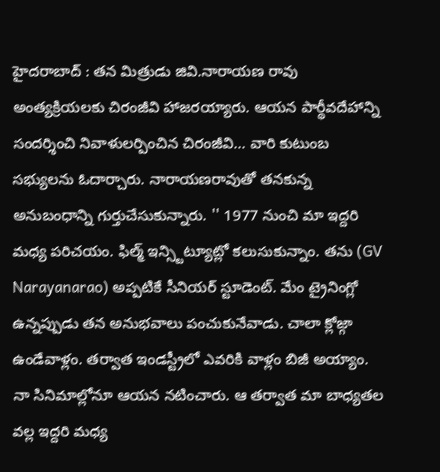హైదరాబాద్ : తన మిత్రుడు జివి.నారాయణ రావు అంత్యక్రియలకు చిరంజీవి హాజరయ్యారు. ఆయన పార్థీవదేహాన్ని సందర్శించి నివాళులర్పించిన చిరంజీవి... వారి కుటుంబ సభ్యులను ఓదార్చారు. నారాయణరావుతో తనకున్న అనుబంధాన్ని గుర్తుచేసుకున్నారు. '' 1977 నుంచి మా ఇద్దరి మధ్య పరిచయం. ఫిల్మ్ ఇన్స్టిట్యూట్లో కలుసుకున్నాం. తను (GV Narayanarao) అప్పటికే సీనియర్ స్టూడెంట్. మేం ట్రైనింగ్లో ఉన్నప్పుడు తన అనుభవాలు పంచుకునేవాడు. చాలా క్లోజ్గా ఉండేవాళ్లం. తర్వాత ఇండస్ట్రీలో ఎవరికి వాళ్లం బిజీ అయ్యాం. నా సినిమాల్లోనూ ఆయన నటించారు. ఆ తర్వాత మా బాధ్యతల వల్ల ఇద్దరి మధ్య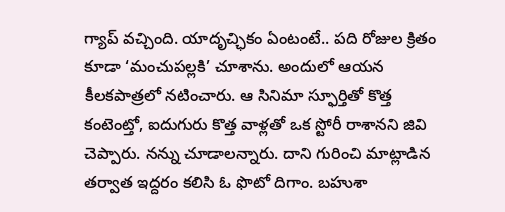గ్యాప్ వచ్చింది. యాదృచ్ఛికం ఏంటంటే.. పది రోజుల క్రితం కూడా ‘మంచుపల్లకి’ చూశాను. అందులో ఆయన కీలకపాత్రలో నటించారు. ఆ సినిమా స్ఫూర్తితో కొత్త కంటెంట్తో, ఐదుగురు కొత్త వాళ్లతో ఒక స్టోరీ రాశానని జివి చెప్పారు. నన్ను చూడాలన్నారు. దాని గురించి మాట్లాడిన తర్వాత ఇద్దరం కలిసి ఓ ఫొటో దిగాం. బహుశా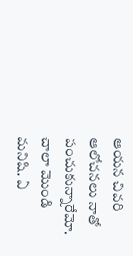ఆయన చివరి ఆలోచనలు నాతో పంచుకున్నారేమో. చాలా మొండి మనిషి. ఏ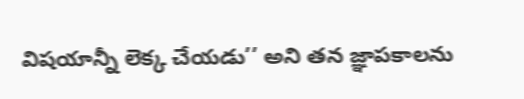విషయాన్నీ లెక్క చేయడు’’ అని తన జ్ఞాపకాలను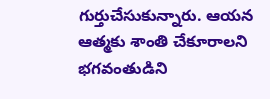గుర్తుచేసుకున్నారు. ఆయన ఆత్మకు శాంతి చేకూరాలని భగవంతుడిని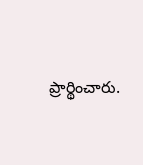ప్రార్థించారు.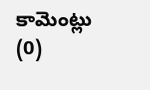కామెంట్లు (0)